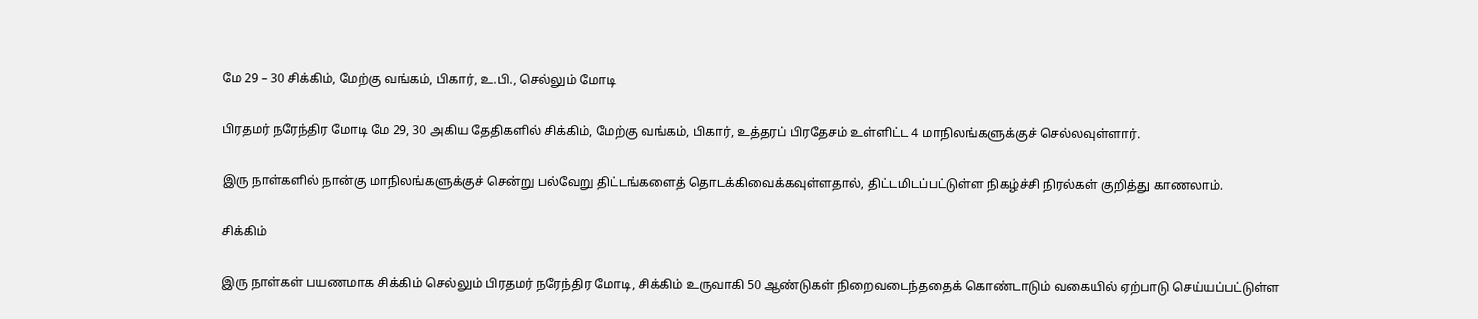மே 29 – 30 சிக்கிம், மேற்கு வங்கம், பிகார், உ.பி., செல்லும் மோடி

பிரதமர் நரேந்திர மோடி மே 29, 30 அகிய தேதிகளில் சிக்கிம், மேற்கு வங்கம், பிகார், உத்தரப் பிரதேசம் உள்ளிட்ட 4 மாநிலங்களுக்குச் செல்லவுள்ளார்.

இரு நாள்களில் நான்கு மாநிலங்களுக்குச் சென்று பல்வேறு திட்டங்களைத் தொடக்கிவைக்கவுள்ளதால், திட்டமிடப்பட்டுள்ள நிகழ்ச்சி நிரல்கள் குறித்து காணலாம்.

சிக்கிம்

இரு நாள்கள் பயணமாக சிக்கிம் செல்லும் பிரதமர் நரேந்திர மோடி, சிக்கிம் உருவாகி 50 ஆண்டுகள் நிறைவடைந்ததைக் கொண்டாடும் வகையில் ஏற்பாடு செய்யப்பட்டுள்ள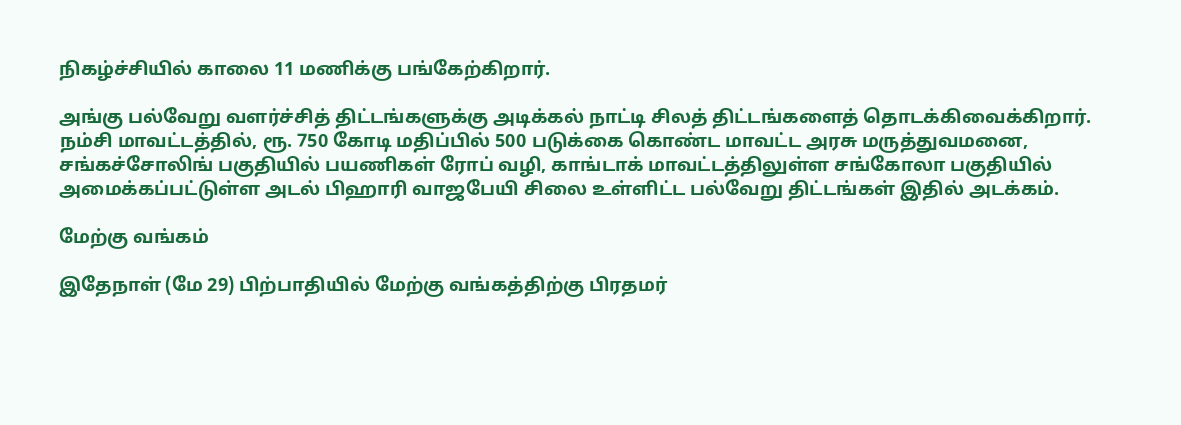நிகழ்ச்சியில் காலை 11 மணிக்கு பங்கேற்கிறார்.

அங்கு பல்வேறு வளர்ச்சித் திட்டங்களுக்கு அடிக்கல் நாட்டி சிலத் திட்டங்களைத் தொடக்கிவைக்கிறார். நம்சி மாவட்டத்தில், ரூ. 750 கோடி மதிப்பில் 500 படுக்கை கொண்ட மாவட்ட அரசு மருத்துவமனை, சங்கச்சோலிங் பகுதியில் பயணிகள் ரோப் வழி, காங்டாக் மாவட்டத்திலுள்ள சங்கோலா பகுதியில் அமைக்கப்பட்டுள்ள அடல் பிஹாரி வாஜபேயி சிலை உள்ளிட்ட பல்வேறு திட்டங்கள் இதில் அடக்கம்.

மேற்கு வங்கம்

இதேநாள் (மே 29) பிற்பாதியில் மேற்கு வங்கத்திற்கு பிரதமர்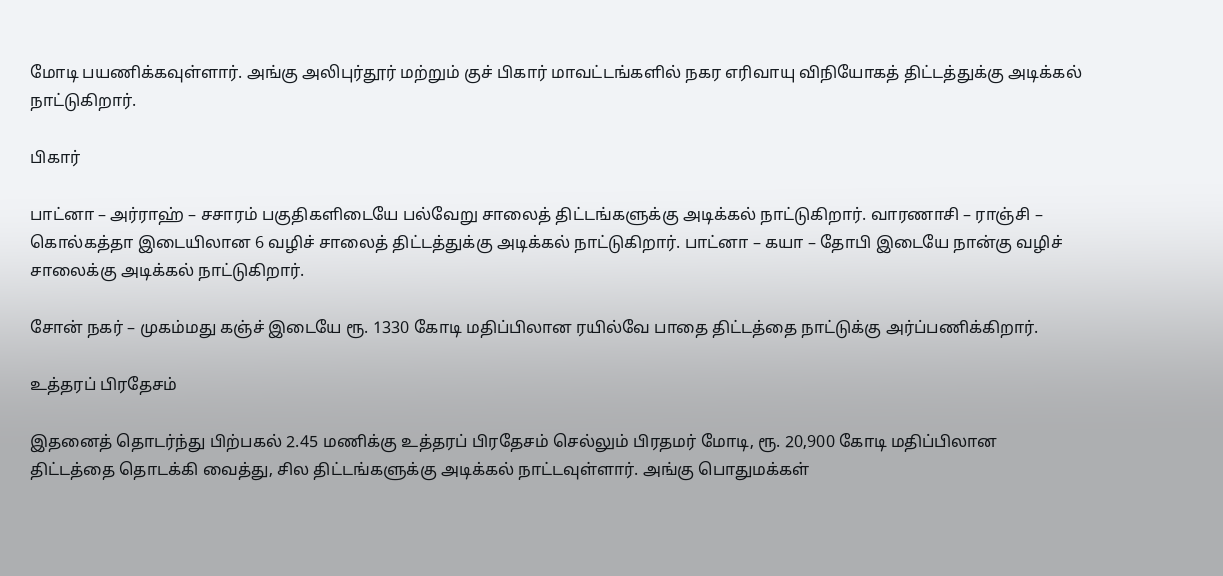மோடி பயணிக்கவுள்ளார். அங்கு அலிபுர்தூர் மற்றும் குச் பிகார் மாவட்டங்களில் நகர எரிவாயு விநியோகத் திட்டத்துக்கு அடிக்கல் நாட்டுகிறார்.

பிகார்

பாட்னா – அர்ராஹ் – சசாரம் பகுதிகளிடையே பல்வேறு சாலைத் திட்டங்களுக்கு அடிக்கல் நாட்டுகிறார். வாரணாசி – ராஞ்சி – கொல்கத்தா இடையிலான 6 வழிச் சாலைத் திட்டத்துக்கு அடிக்கல் நாட்டுகிறார். பாட்னா – கயா – தோபி இடையே நான்கு வழிச் சாலைக்கு அடிக்கல் நாட்டுகிறார்.

சோன் நகர் – முகம்மது கஞ்ச் இடையே ரூ. 1330 கோடி மதிப்பிலான ரயில்வே பாதை திட்டத்தை நாட்டுக்கு அர்ப்பணிக்கிறார்.

உத்தரப் பிரதேசம்

இதனைத் தொடர்ந்து பிற்பகல் 2.45 மணிக்கு உத்தரப் பிரதேசம் செல்லும் பிரதமர் மோடி, ரூ. 20,900 கோடி மதிப்பிலான திட்டத்தை தொடக்கி வைத்து, சில திட்டங்களுக்கு அடிக்கல் நாட்டவுள்ளார். அங்கு பொதுமக்கள்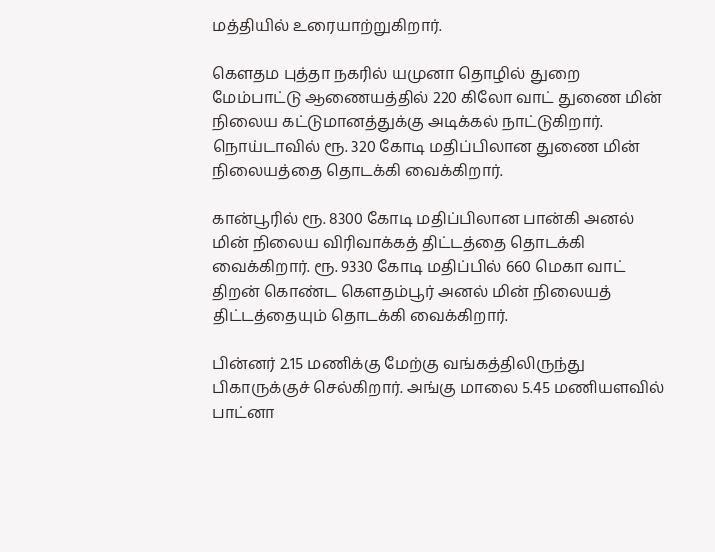மத்தியில் உரையாற்றுகிறார்.

கெளதம புத்தா நகரில் யமுனா தொழில் துறை மேம்பாட்டு ஆணையத்தில் 220 கிலோ வாட் துணை மின் நிலைய கட்டுமானத்துக்கு அடிக்கல் நாட்டுகிறார். நொய்டாவில் ரூ. 320 கோடி மதிப்பிலான துணை மின் நிலையத்தை தொடக்கி வைக்கிறார்.

கான்பூரில் ரூ. 8300 கோடி மதிப்பிலான பான்கி அனல் மின் நிலைய விரிவாக்கத் திட்டத்தை தொடக்கி வைக்கிறார். ரூ. 9330 கோடி மதிப்பில் 660 மெகா வாட் திறன் கொண்ட கெளதம்பூர் அனல் மின் நிலையத் திட்டத்தையும் தொடக்கி வைக்கிறார்.

பின்னர் 2.15 மணிக்கு மேற்கு வங்கத்திலிருந்து பிகாருக்குச் செல்கிறார். அங்கு மாலை 5.45 மணியளவில் பாட்னா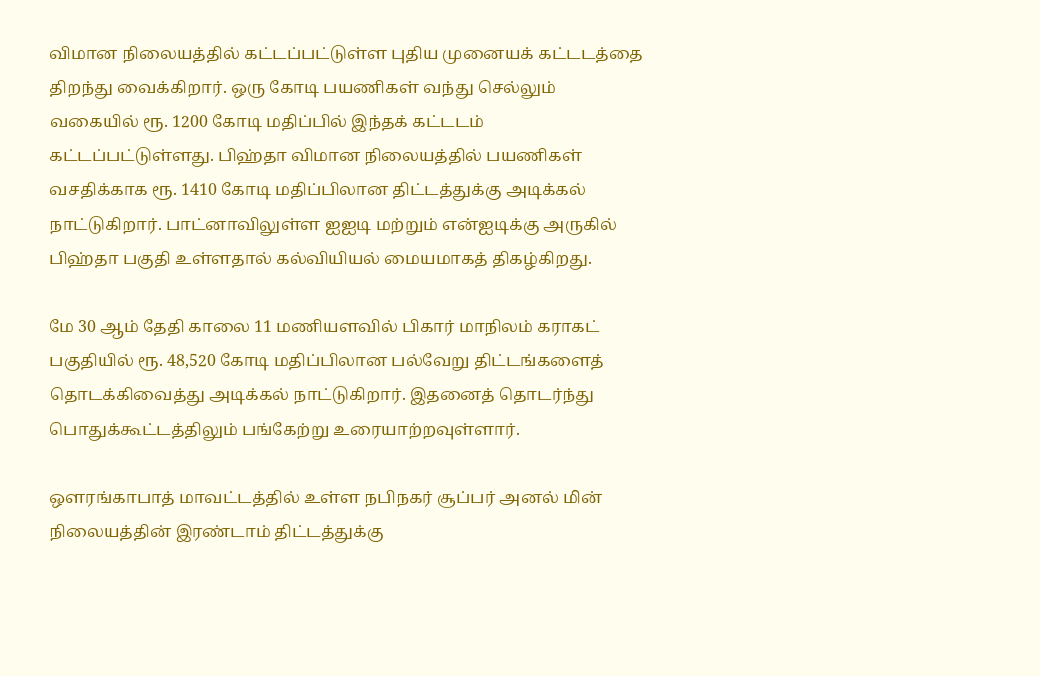விமான நிலையத்தில் கட்டப்பட்டுள்ள புதிய முனையக் கட்டடத்தை திறந்து வைக்கிறார். ஒரு கோடி பயணிகள் வந்து செல்லும் வகையில் ரூ. 1200 கோடி மதிப்பில் இந்தக் கட்டடம் கட்டப்பட்டுள்ளது. பிஹ்தா விமான நிலையத்தில் பயணிகள் வசதிக்காக ரூ. 1410 கோடி மதிப்பிலான திட்டத்துக்கு அடிக்கல் நாட்டுகிறார். பாட்னாவிலுள்ள ஐஐடி மற்றும் என்ஐடிக்கு அருகில் பிஹ்தா பகுதி உள்ளதால் கல்வியியல் மையமாகத் திகழ்கிறது.

மே 30 ஆம் தேதி காலை 11 மணியளவில் பிகார் மாநிலம் கராகட் பகுதியில் ரூ. 48,520 கோடி மதிப்பிலான பல்வேறு திட்டங்களைத் தொடக்கிவைத்து அடிக்கல் நாட்டுகிறார். இதனைத் தொடர்ந்து பொதுக்கூட்டத்திலும் பங்கேற்று உரையாற்றவுள்ளார்.

ஒளரங்காபாத் மாவட்டத்தில் உள்ள நபிநகர் சூப்பர் அனல் மின் நிலையத்தின் இரண்டாம் திட்டத்துக்கு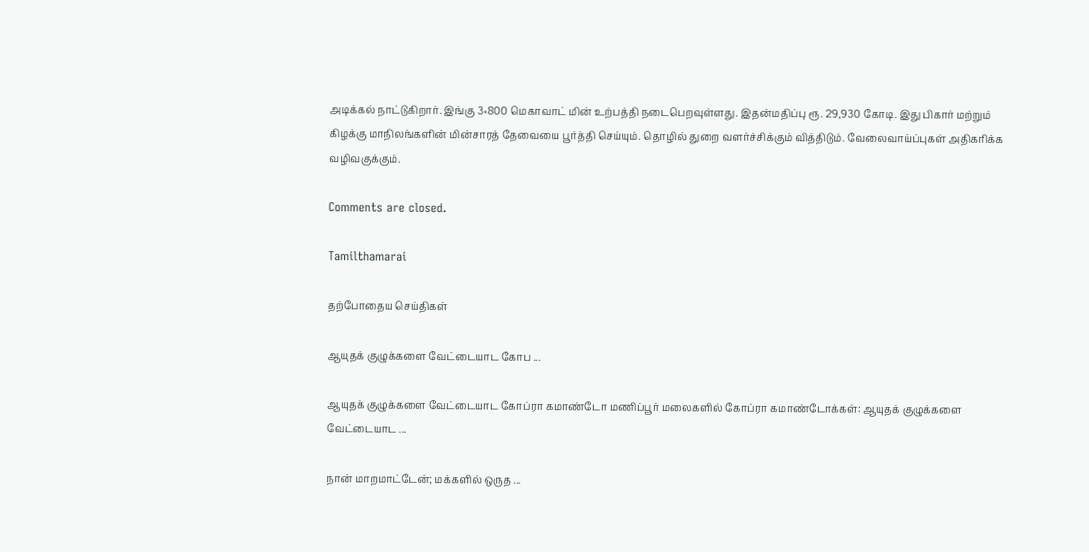அடிக்கல் நாட்டுகிறார். இங்கு 3×800 மெகாவாட் மின் உற்பத்தி நடைபெறவுள்ளது. இதன்மதிப்பு ரூ. 29,930 கோடி. இது பிகார் மற்றும் கிழக்கு மாநிலங்களின் மின்சாரத் தேவையை பூர்த்தி செய்யும். தொழில் துறை வளர்ச்சிக்கும் வித்திடும். வேலைவாய்ப்புகள் அதிகரிக்க வழிவகுக்கும்.

Comments are closed.

Tamilthamarai

தற்போதைய செய்திகள்

ஆயுதக் குழுக்களை வேட்டையாட கோப ...

ஆயுதக் குழுக்களை வேட்டையாட கோப்ரா கமாண்டோ மணிப்பூர் மலைகளில் கோப்ரா கமாண்டோக்கள்: ஆயுதக் குழுக்களை வேட்டையாட ...

நான் மாறமாட்டேன்; மக்களில் ஒருத ...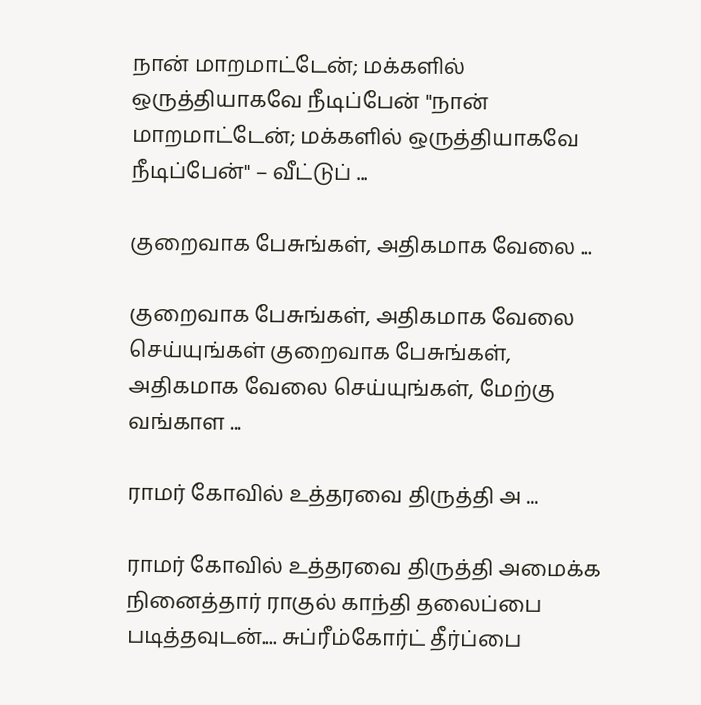நான் மாறமாட்டேன்; மக்களில் ஒருத்தியாகவே நீடிப்பேன் "நான் மாறமாட்டேன்; மக்களில் ஒருத்தியாகவே நீடிப்பேன்" – வீட்டுப் ...

குறைவாக பேசுங்கள், அதிகமாக வேலை ...

குறைவாக பேசுங்கள், அதிகமாக வேலை செய்யுங்கள் குறைவாக பேசுங்கள், அதிகமாக வேலை செய்யுங்கள், மேற்கு வங்காள ...

ராமர் கோவில் உத்தரவை திருத்தி அ ...

ராமர் கோவில் உத்தரவை திருத்தி அமைக்க நினைத்தார் ராகுல் காந்தி தலைப்பை படித்தவுடன்.... சுப்ரீம்கோர்ட் தீர்ப்பை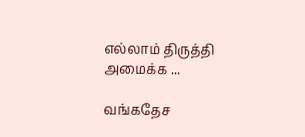எல்லாம் திருத்தி அமைக்க ...

வங்கதேச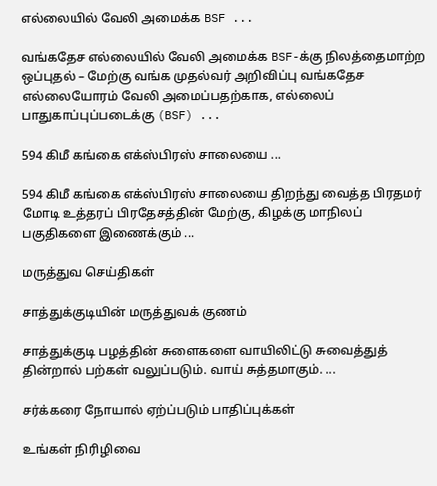எல்லையில் வேலி அமைக்க BSF ...

வங்கதேச எல்லையில் வேலி அமைக்க BSF-க்கு நிலத்தைமாற்ற ஒப்புதல் – மேற்கு வங்க முதல்வர் அறிவிப்பு வங்கதேச எல்லையோரம் வேலி அமைப்பதற்காக, எல்லைப் பாதுகாப்புப்படைக்கு (BSF) ...

594 கிமீ கங்கை எக்ஸ்பிரஸ் சாலையை ...

594 கிமீ கங்கை எக்ஸ்பிரஸ் சாலையை திறந்து வைத்த பிரதமர் மோடி உத்தரப் பிரதேசத்தின் மேற்கு, கிழக்கு மாநிலப் பகுதிகளை இணைக்கும் ...

மருத்துவ செய்திகள்

சாத்துக்குடியின் மருத்துவக் குணம்

சாத்துக்குடி பழத்தின் சுளைகளை வாயிலிட்டு சுவைத்துத் தின்றால் பற்கள் வலுப்படும். வாய் சுத்தமாகும். ...

சர்க்கரை நோயால் ஏற்ப்படும் பாதிப்புக்கள்

உங்கள் நிரிழிவை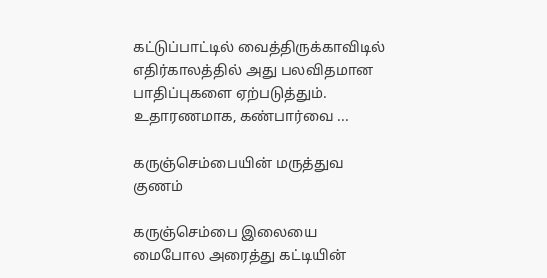கட்டுப்பாட்டில் வைத்திருக்காவிடில் எதிர்காலத்தில் அது பலவிதமான பாதிப்புகளை ஏற்படுத்தும். உதாரணமாக, கண்பார்வை ...

கருஞ்செம்பையின் மருத்துவ குணம்

கருஞ்செம்பை இலையை மைபோல அரைத்து கட்டியின்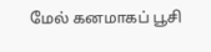மேல் கனமாகப் பூசி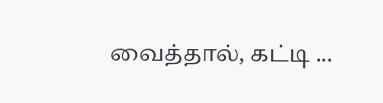வைத்தால், கட்டி ...